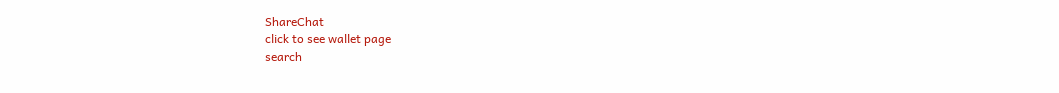ShareChat
click to see wallet page
search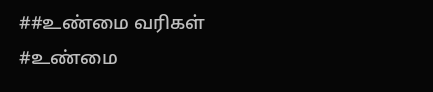##உண்மை வரிகள்
#உண்மை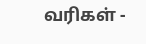வரிகள் -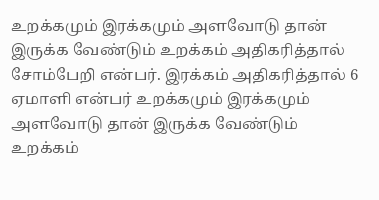உறக்கமும் இரக்கமும் அளவோடு தான் இருக்க வேண்டும் உறக்கம் அதிகரித்தால் சோம்பேறி என்பர். இரக்கம் அதிகரித்தால் 6 ஏமாளி என்பர் உறக்கமும் இரக்கமும் அளவோடு தான் இருக்க வேண்டும் உறக்கம்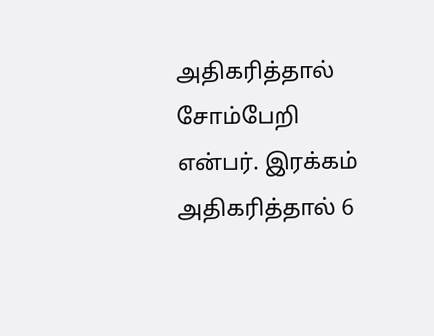அதிகரித்தால் சோம்பேறி என்பர். இரக்கம் அதிகரித்தால் 6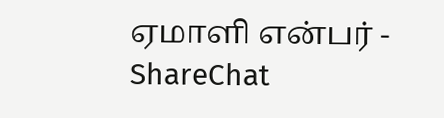ஏமாளி என்பர் - ShareChat